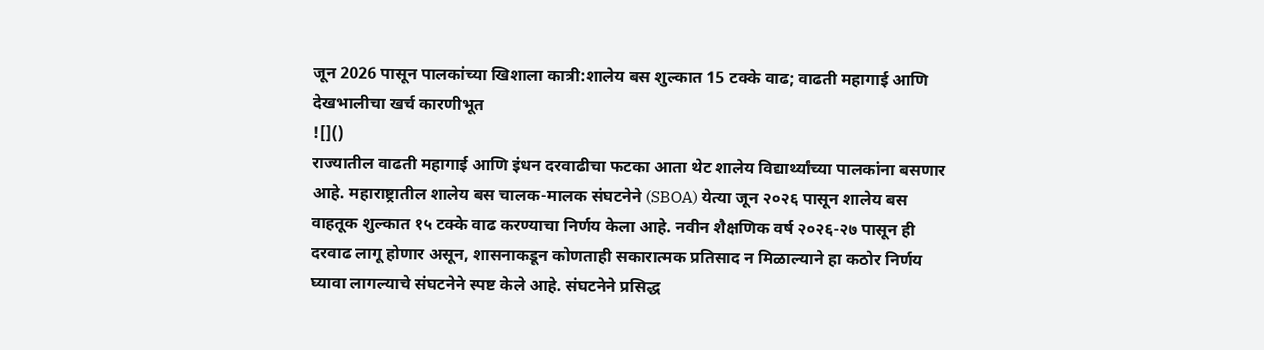जून 2026 पासून पालकांच्या खिशाला कात्री:शालेय बस शुल्कात 15 टक्के वाढ; वाढती महागाई आणि देखभालीचा खर्च कारणीभूत
![]()
राज्यातील वाढती महागाई आणि इंधन दरवाढीचा फटका आता थेट शालेय विद्यार्थ्यांच्या पालकांना बसणार आहे. महाराष्ट्रातील शालेय बस चालक-मालक संघटनेने (SBOA) येत्या जून २०२६ पासून शालेय बस वाहतूक शुल्कात १५ टक्के वाढ करण्याचा निर्णय केला आहे. नवीन शैक्षणिक वर्ष २०२६-२७ पासून ही दरवाढ लागू होणार असून, शासनाकडून कोणताही सकारात्मक प्रतिसाद न मिळाल्याने हा कठोर निर्णय घ्यावा लागल्याचे संघटनेने स्पष्ट केले आहे. संघटनेने प्रसिद्ध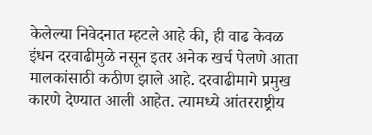केलेल्या निवेदनात म्हटले आहे की, ही वाढ केवळ इंधन दरवाढीमुळे नसून इतर अनेक खर्च पेलणे आता मालकांसाठी कठीण झाले आहे. दरवाढीमागे प्रमुख कारणे देण्यात आली आहेत. त्यामध्ये आंतरराष्ट्रीय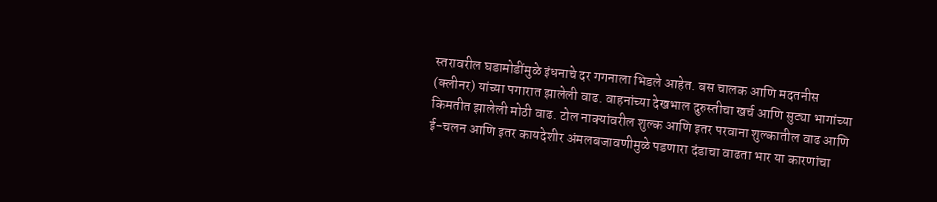स्तरावरील घडामोडींमुळे इंधनाचे दर गगनाला भिडले आहेत. बस चालक आणि मदतनीस (क्लीनर) यांच्या पगारात झालेली वाढ. वाहनांच्या देखभाल दुरुस्तीचा खर्च आणि सुट्या भागांच्या किमतीत झालेली मोठी वाढ. टोल नाक्यांवरील शुल्क आणि इतर परवाना शुल्कातील वाढ आणि ई-चलन आणि इतर कायदेशीर अंमलबजावणीमुळे पडणारा दंडाचा वाढता भार या कारणांचा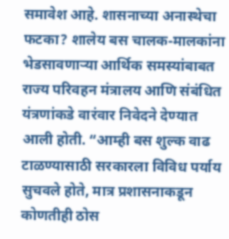समावेश आहे. शासनाच्या अनास्थेचा फटका? शालेय बस चालक-मालकांना भेडसावणाऱ्या आर्थिक समस्यांबाबत राज्य परिवहन मंत्रालय आणि संबंधित यंत्रणांकडे वारंवार निवेदने देण्यात आली होती. “आम्ही बस शुल्क वाढ टाळण्यासाठी सरकारला विविध पर्याय सुचवले होते, मात्र प्रशासनाकडून कोणतीही ठोस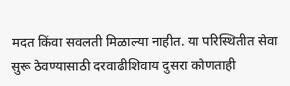मदत किंवा सवलती मिळाल्या नाहीत. या परिस्थितीत सेवा सुरू ठेवण्यासाठी दरवाढीशिवाय दुसरा कोणताही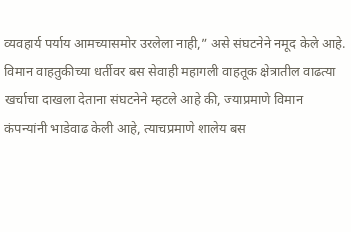व्यवहार्य पर्याय आमच्यासमोर उरलेला नाही,” असे संघटनेने नमूद केले आहे. विमान वाहतुकीच्या धर्तीवर बस सेवाही महागली वाहतूक क्षेत्रातील वाढत्या खर्चाचा दाखला देताना संघटनेने म्हटले आहे की, ज्याप्रमाणे विमान कंपन्यांनी भाडेवाढ केली आहे, त्याचप्रमाणे शालेय बस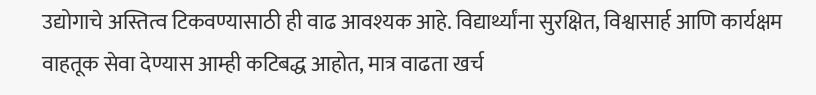उद्योगाचे अस्तित्व टिकवण्यासाठी ही वाढ आवश्यक आहे. विद्यार्थ्यांना सुरक्षित, विश्वासार्ह आणि कार्यक्षम वाहतूक सेवा देण्यास आम्ही कटिबद्ध आहोत, मात्र वाढता खर्च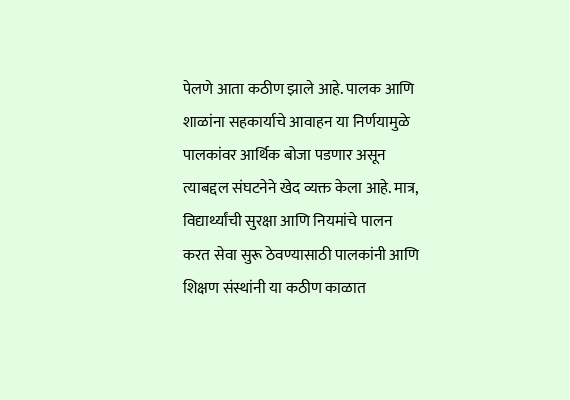पेलणे आता कठीण झाले आहे. पालक आणि शाळांना सहकार्याचे आवाहन या निर्णयामुळे पालकांवर आर्थिक बोजा पडणार असून त्याबद्दल संघटनेने खेद व्यक्त केला आहे. मात्र, विद्यार्थ्यांची सुरक्षा आणि नियमांचे पालन करत सेवा सुरू ठेवण्यासाठी पालकांनी आणि शिक्षण संस्थांनी या कठीण काळात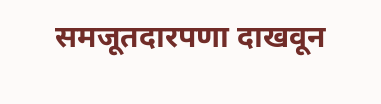समजूतदारपणा दाखवून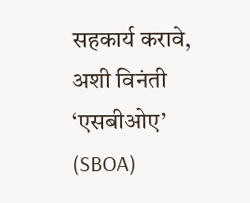सहकार्य करावे, अशी विनंती ‘एसबीओए’ (SBOA)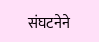संघटनेने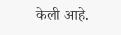केली आहे.